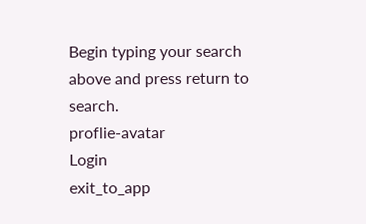Begin typing your search above and press return to search.
proflie-avatar
Login
exit_to_app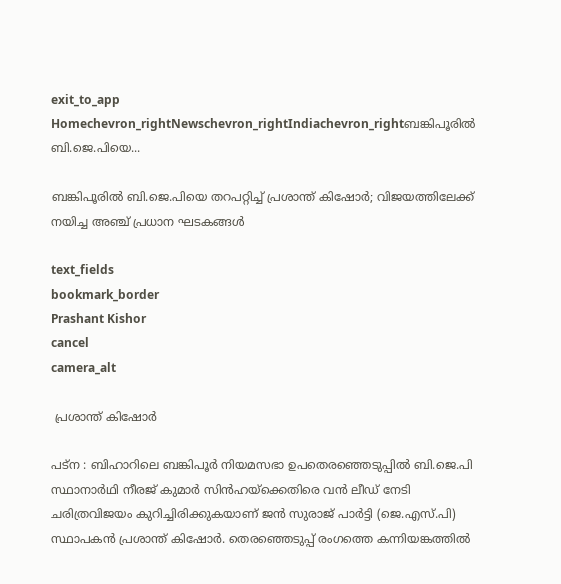exit_to_app
Homechevron_rightNewschevron_rightIndiachevron_rightബങ്കിപൂരിൽ ബി.ജെ.പിയെ...

ബങ്കിപൂരിൽ ബി.ജെ.പിയെ തറപറ്റിച്ച് പ്രശാന്ത് കിഷോർ; വിജയത്തിലേക്ക് നയിച്ച അഞ്ച് പ്രധാന ഘടകങ്ങൾ

text_fields
bookmark_border
Prashant Kishor
cancel
camera_alt

 പ്രശാന്ത് കിഷോർ

പട്ന : ബിഹാറിലെ ബങ്കിപൂർ നിയമസഭാ ഉപതെരഞ്ഞെടുപ്പിൽ ബി.ജെ.പി സ്ഥാനാർഥി നീരജ് കുമാർ സിൻഹയ്‌ക്കെതിരെ വൻ ലീഡ് നേടി ചരിത്രവിജയം കുറിച്ചിരിക്കുകയാണ് ജൻ സുരാജ് പാർട്ടി (ജെ.എസ്.പി) സ്ഥാപകൻ പ്രശാന്ത് കിഷോർ. തെരഞ്ഞെടുപ്പ് രംഗത്തെ കന്നിയങ്കത്തിൽ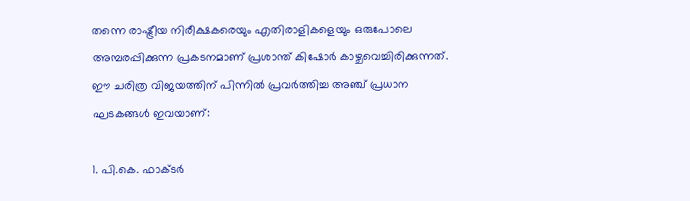തന്നെ രാഷ്ട്രീയ നിരീക്ഷകരെയും എതിരാളികളെയും ഒരുപോലെ അമ്പരപ്പിക്കുന്ന പ്രകടനമാണ് പ്രശാന്ത് കിഷോർ കാഴ്ചവെച്ചിരിക്കുന്നത്. ഈ ചരിത്ര വിജയത്തിന് പിന്നിൽ പ്രവർത്തിച്ച അഞ്ച് പ്രധാന ഘടകങ്ങൾ ഇവയാണ്:

1. പി.കെ. ഫാക്ടർ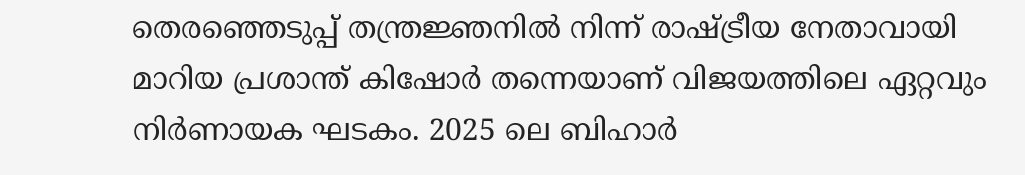തെരഞ്ഞെടുപ്പ് തന്ത്രജ്ഞനിൽ നിന്ന് രാഷ്ട്രീയ നേതാവായി മാറിയ പ്രശാന്ത് കിഷോർ തന്നെയാണ് വിജയത്തിലെ ഏറ്റവും നിർണായക ഘടകം. 2025 ലെ ബിഹാർ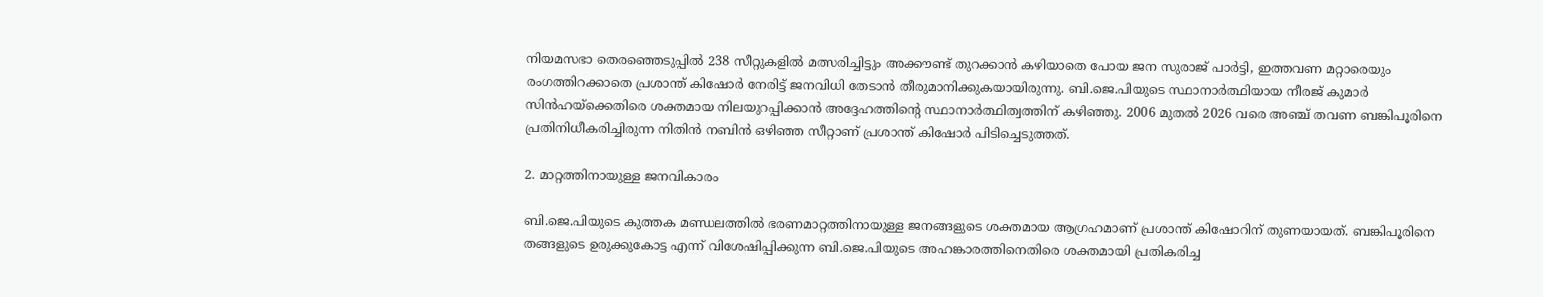നിയമസഭാ തെരഞ്ഞെടുപ്പിൽ 238 സീറ്റുകളിൽ മത്സരിച്ചിട്ടും അക്കൗണ്ട് തുറക്കാൻ കഴിയാതെ പോയ ജന സുരാജ് പാർട്ടി, ഇത്തവണ മറ്റാരെയും രംഗത്തിറക്കാതെ പ്രശാന്ത് കിഷോർ നേരിട്ട് ജനവിധി തേടാൻ തീരുമാനിക്കുകയായിരുന്നു. ബി.ജെ.പിയുടെ സ്ഥാനാർത്ഥിയായ നീരജ് കുമാർ സിൻഹയ്‌ക്കെതിരെ ശക്തമായ നിലയുറപ്പിക്കാൻ അദ്ദേഹത്തിന്റെ സ്ഥാനാർത്ഥിത്വത്തിന് കഴിഞ്ഞു. 2006 മുതൽ 2026 വരെ അഞ്ച് തവണ ബങ്കിപൂരിനെ പ്രതിനിധീകരിച്ചിരുന്ന നിതിൻ നബിൻ ഒഴിഞ്ഞ സീറ്റാണ് പ്രശാന്ത് കിഷോർ പിടിച്ചെടുത്തത്.

2. മാറ്റത്തിനായുള്ള ജനവികാരം

ബി.ജെ.പിയുടെ കുത്തക മണ്ഡലത്തിൽ ഭരണമാറ്റത്തിനായുള്ള ജനങ്ങളുടെ ശക്തമായ ആഗ്രഹമാണ് പ്രശാന്ത് കിഷോറിന് തുണയായത്. ബങ്കിപൂരിനെ തങ്ങളുടെ ഉരുക്കുകോട്ട എന്ന് വിശേഷിപ്പിക്കുന്ന ബി.ജെ.പിയുടെ അഹങ്കാരത്തിനെതിരെ ശക്തമായി പ്രതികരിച്ച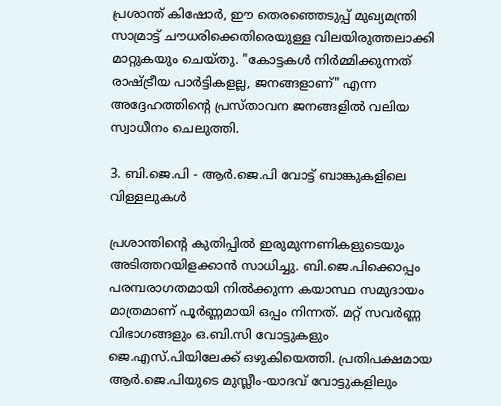പ്രശാന്ത് കിഷോർ, ഈ തെരഞ്ഞെടുപ്പ് മുഖ്യമന്ത്രി സാമ്രാട്ട് ചൗധരിക്കെതിരെയുള്ള വിലയിരുത്തലാക്കി മാറ്റുകയും ചെയ്തു. "കോട്ടകൾ നിർമ്മിക്കുന്നത് രാഷ്ട്രീയ പാർട്ടികളല്ല, ജനങ്ങളാണ്" എന്ന അദ്ദേഹത്തിന്റെ പ്രസ്താവന ജനങ്ങളിൽ വലിയ സ്വാധീനം ചെലുത്തി.

3. ബി.ജെ.പി - ആർ.ജെ.പി വോട്ട് ബാങ്കുകളിലെ വിള്ളലുകൾ

പ്രശാന്തിന്റെ കുതിപ്പിൽ ഇരുമുന്നണികളുടെയും അടിത്തറയിളക്കാൻ സാധിച്ചു. ബി.ജെ.പിക്കൊപ്പം പരമ്പരാഗതമായി നിൽക്കുന്ന കയാസ്ഥ സമുദായം മാത്രമാണ് പൂർണ്ണമായി ഒപ്പം നിന്നത്. മറ്റ് സവർണ്ണ വിഭാഗങ്ങളും ഒ.ബി.സി വോട്ടുകളും ജെ.എസ്‌.പിയിലേക്ക് ഒഴുകിയെത്തി. പ്രതിപക്ഷമായ ആർ.ജെ.പിയുടെ മുസ്ലീം-യാദവ് വോട്ടുകളിലും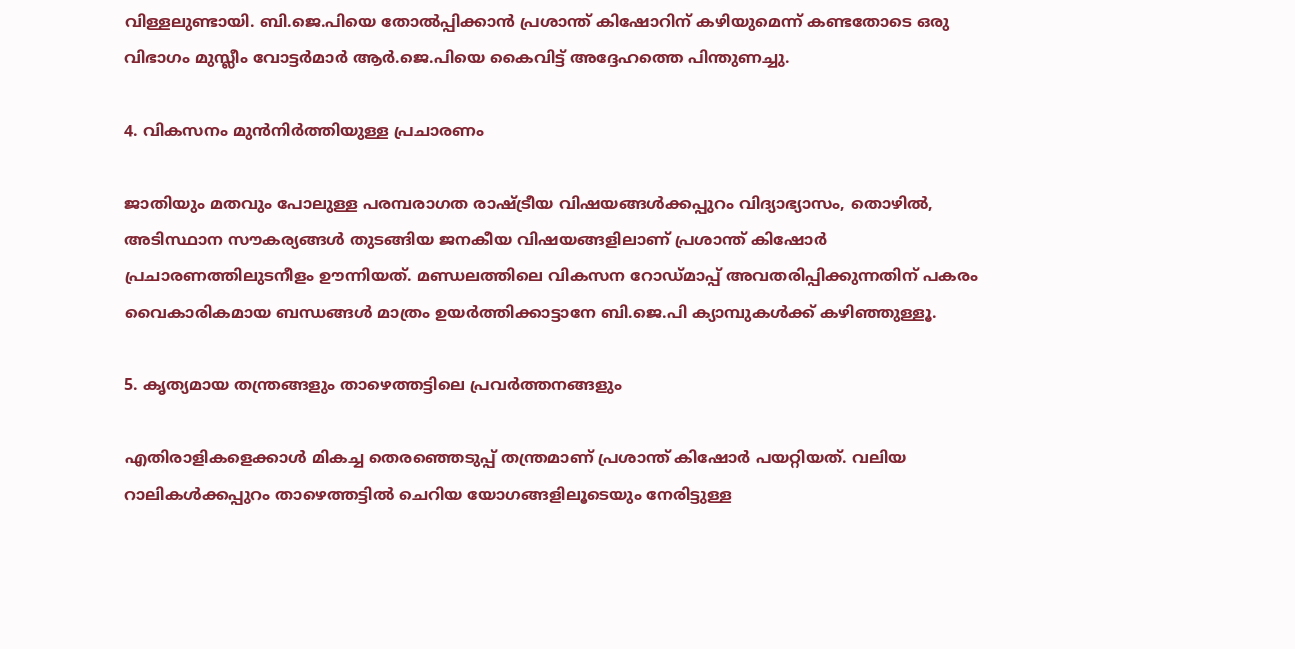വിള്ളലുണ്ടായി. ബി.ജെ.പിയെ തോൽപ്പിക്കാൻ പ്രശാന്ത് കിഷോറിന് കഴിയുമെന്ന് കണ്ടതോടെ ഒരു വിഭാഗം മുസ്ലീം വോട്ടർമാർ ആർ.ജെ.പിയെ കൈവിട്ട് അദ്ദേഹത്തെ പിന്തുണച്ചു.

4. വികസനം മുൻനിർത്തിയുള്ള പ്രചാരണം

ജാതിയും മതവും പോലുള്ള പരമ്പരാഗത രാഷ്ട്രീയ വിഷയങ്ങൾക്കപ്പുറം വിദ്യാഭ്യാസം, തൊഴിൽ, അടിസ്ഥാന സൗകര്യങ്ങൾ തുടങ്ങിയ ജനകീയ വിഷയങ്ങളിലാണ് പ്രശാന്ത് കിഷോർ പ്രചാരണത്തിലുടനീളം ഊന്നിയത്. മണ്ഡലത്തിലെ വികസന റോഡ്മാപ്പ് അവതരിപ്പിക്കുന്നതിന് പകരം വൈകാരികമായ ബന്ധങ്ങൾ മാത്രം ഉയർത്തിക്കാട്ടാനേ ബി.ജെ.പി ക്യാമ്പുകൾക്ക് കഴിഞ്ഞുള്ളൂ.

5. കൃത്യമായ തന്ത്രങ്ങളും താഴെത്തട്ടിലെ പ്രവർത്തനങ്ങളും

എതിരാളികളെക്കാൾ മികച്ച തെരഞ്ഞെടുപ്പ് തന്ത്രമാണ് പ്രശാന്ത് കിഷോർ പയറ്റിയത്. വലിയ റാലികൾക്കപ്പുറം താഴെത്തട്ടിൽ ചെറിയ യോഗങ്ങളിലൂടെയും നേരിട്ടുള്ള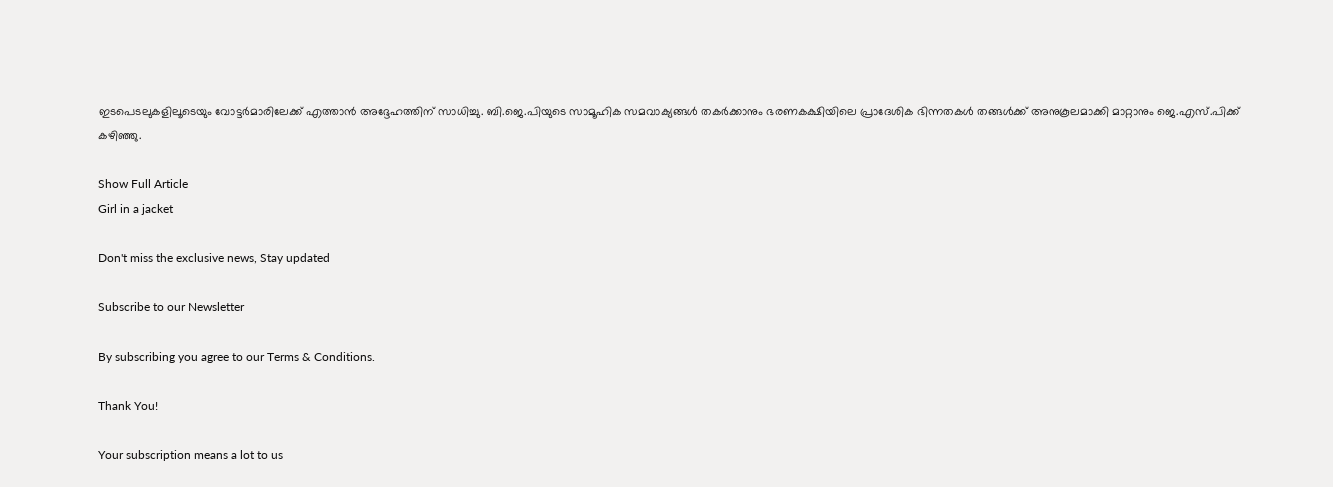ഇടപെടലുകളിലൂടെയും വോട്ടർമാരിലേക്ക് എത്താൻ അദ്ദേഹത്തിന് സാധിച്ചു. ബി.ജെ.പിയുടെ സാമൂഹിക സമവാക്യങ്ങൾ തകർക്കാനും ഭരണകക്ഷിയിലെ പ്രാദേശിക ഭിന്നതകൾ തങ്ങൾക്ക് അനുകൂലമാക്കി മാറ്റാനും ജെ.എസ്‌.പിക്ക് കഴിഞ്ഞു.

Show Full Article
Girl in a jacket

Don't miss the exclusive news, Stay updated

Subscribe to our Newsletter

By subscribing you agree to our Terms & Conditions.

Thank You!

Your subscription means a lot to us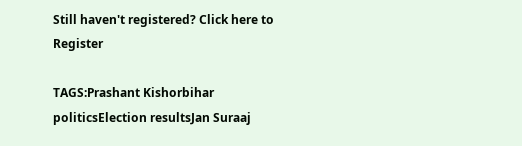Still haven't registered? Click here to Register

TAGS:Prashant Kishorbihar politicsElection resultsJan Suraaj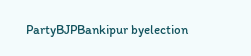PartyBJPBankipur byelection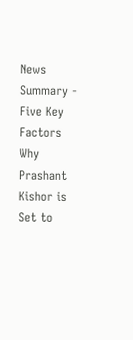News Summary - Five Key Factors Why Prashant Kishor is Set to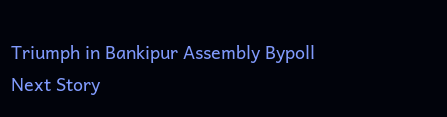Triumph in Bankipur Assembly Bypoll
Next Story